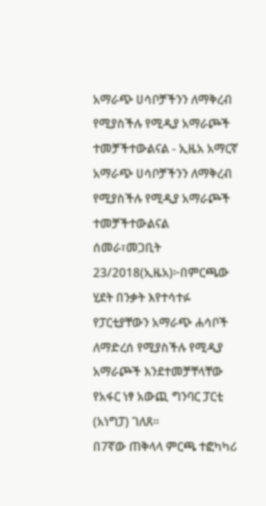አማራጭ ሀሳቦቻችንን ለማቅረብ የሚያስችሉ የሚዲያ አማራጮች ተመቻችተውልናል - ኢዜአ አማርኛ
አማራጭ ሀሳቦቻችንን ለማቅረብ የሚያስችሉ የሚዲያ አማራጮች ተመቻችተውልናል
ሰመራ፣መጋቢት 23/2018(ኢዜአ)፦በምርጫው ሂደት በንቃት እየተሳተፉ የፓርቲያቸውን አማራጭ ሐሳቦች ለማድረሰ የሚያስችሉ የሚዲያ አማራጮች እንደተመቻቸላቸው የአፋር ነፃ አውጪ ግንባር ፓርቲ (አነግፓ) ገለጸ።
በ7ኛው ጠቅላላ ምርጫ ተፎካካሪ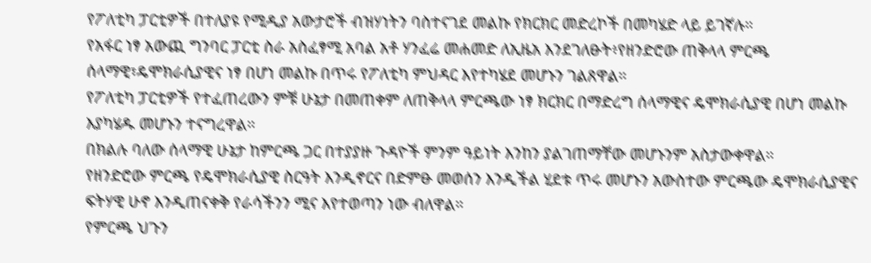የፖለቲካ ፓርቲዎች በተለያዩ የሚዲያ አውታሮች ብዝሃነትን ባስተናገደ መልኩ የክርክር መድረኮች በመካሄድ ላይ ይገኛሉ።
የአፋር ነፃ አውጪ ግንባር ፓርቲ ስራ አስፈፃሚ አባል አቶ ሃንፈሬ መሐመድ ለኢዜአ እንደገለፁት፥የዘንድሮው ጠቅላላ ምርጫ ሰላማዊ፣ዴሞክራሲያዊና ነፃ በሆነ መልኩ በጥሩ የፖለቲካ ምህዳር እየተካሄደ መሆኑን ገልጸዋል።
የፖለቲካ ፓርቲዎች የተፈጠረውን ምቹ ሁኔታ በመጠቀም ለጠቅላላ ምርጫው ነፃ ክርክር በማድረግ ሰላማዊና ዴሞክራሲያዊ በሆነ መልኩ እያካሄዱ መሆኑን ተናግረዋል።
በክልሉ ባለው ሰላማዊ ሁኔታ ከምርጫ ጋር በተያያዙ ጉዳዮች ምንም ዓይነት እንከን ያልገጠማቸው መሆኑንም አስታውቀዋል።
የዘንድሮው ምርጫ የዴሞክራሲያዊ ስርዓት እንዲኖርና በድምፁ መወሰን እንዲችል ሂደቱ ጥሩ መሆኑን አውስተው ምርጫው ዴሞክራሲያዊና ፍትሃዊ ሁኖ እንዲጠናቀቅ የራሳችንን ሚና እየተወጣን ነው ብለዋል።
የምርጫ ህጉን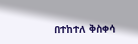በተከተለ ቅስቀሳ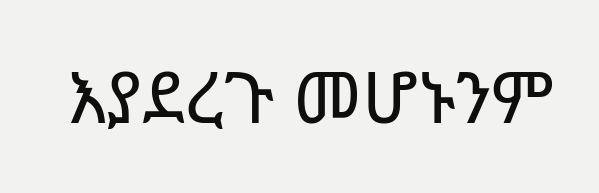እያደረጉ መሆኑንም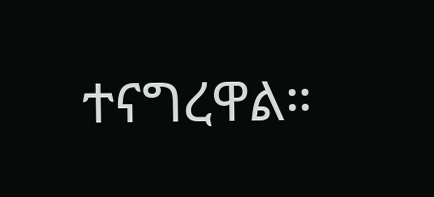ተናግረዋል።